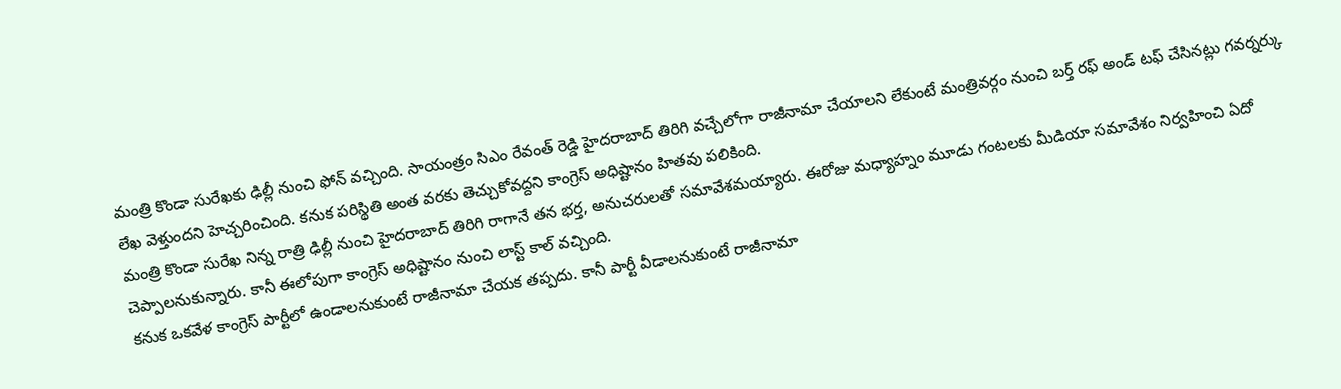మంత్రి కొండా సురేఖకు ఢిల్లీ నుంచి ఫోన్ వచ్చింది. సాయంత్రం సిఎం రేవంత్ రెడ్డి హైదరాబాద్ తిరిగి వచ్చేలోగా రాజీనామా చేయాలని లేకుంటే మంత్రివర్గం నుంచి బర్త్ రఫ్ అండ్ టఫ్ చేసినట్లు గవర్నర్కు లేఖ వెళ్తుందని హెచ్చరించింది. కనుక పరిస్థితి అంత వరకు తెచ్చుకోవద్దని కాంగ్రెస్ అధిష్టానం హితవు పలికింది.
మంత్రి కొండా సురేఖ నిన్న రాత్రి ఢిల్లీ నుంచి హైదరాబాద్ తిరిగి రాగానే తన భర్త, అనుచరులతో సమావేశమయ్యారు. ఈరోజు మధ్యాహ్నం మూడు గంటలకు మీడియా సమావేశం నిర్వహించి ఏదో చెప్పాలనుకున్నారు. కానీ ఈలోపుగా కాంగ్రెస్ అధిష్టానం నుంచి లాస్ట్ కాల్ వచ్చింది.
కనుక ఒకవేళ కాంగ్రెస్ పార్టీలో ఉండాలనుకుంటే రాజీనామా చేయక తప్పదు. కానీ పార్టీ వీడాలనుకుంటే రాజీనామా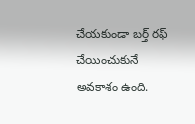చేయకుండా బర్త్ రఫ్ చేయించుకునే అవకాశం ఉంది.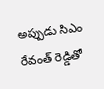అప్పుడు సిఎం రేవంత్ రెడ్డితో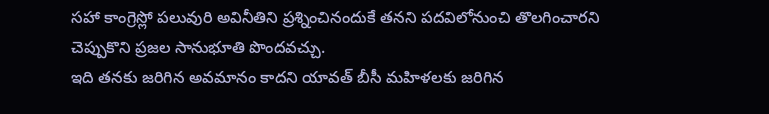సహా కాంగ్రెస్లో పలువురి అవినీతిని ప్రశ్నించినందుకే తనని పదవిలోనుంచి తొలగించారని చెప్పుకొని ప్రజల సానుభూతి పొందవచ్చు.
ఇది తనకు జరిగిన అవమానం కాదని యావత్ బీసీ మహిళలకు జరిగిన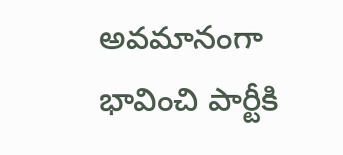అవమానంగా భావించి పార్టీకి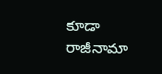కూడా రాజీనామా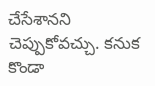చేసేశానని చెప్పుకోవచ్చు. కనుక కొండా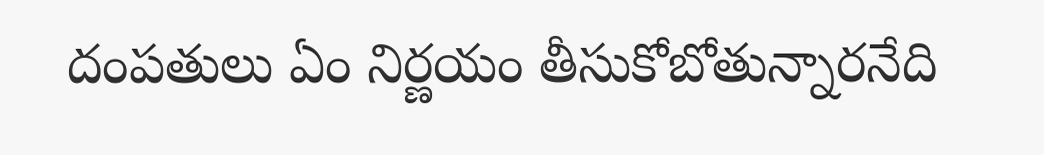దంపతులు ఏం నిర్ణయం తీసుకోబోతున్నారనేది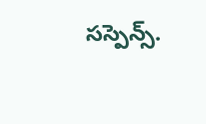సస్పెన్స్.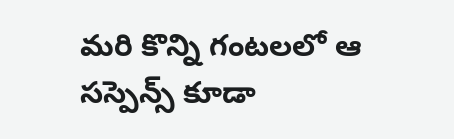మరి కొన్ని గంటలలో ఆ సస్పెన్స్ కూడా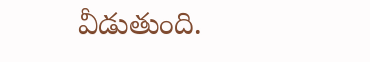వీడుతుంది.